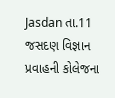Jasdan તા.11
જસદણ વિજ્ઞાન પ્રવાહની કોલેજના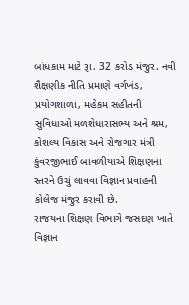બાંધકામ માટે રૂા. 32 કરોડ મંજુર. નવી શૈક્ષણીક નીતિ પ્રમાણે વર્ગખંડ, પ્રયોગશાળા, મહેકમ સહીતની સુવિધાઓ મળશેધારાસભ્ય અને શ્રમ, કોશલ્ય વિકાસ અને રોજગાર મંત્રી કુંવરજીભાઈ બાવળીયાએ શિક્ષણના સ્તરને ઉચું લાવવા વિજ્ઞાન પ્રવાહની કોલેજ મંજુર કરાવી છે.
રાજયના શિક્ષણ વિભાગે જસદણ ખાતે વિજ્ઞાન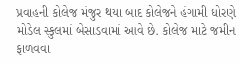પ્રવાહની કોલેજ મંજુર થયા બાદ કોલેજને હંગામી ધોરણે મોડેલ સ્કુલમાં બેસાડવામાં આવે છે. કોલેજ માટે જમીન ફાળવવા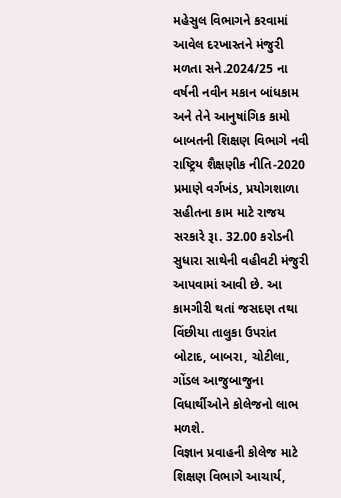મહેસુલ વિભાગને કરવામાં આવેલ દરખાસ્તને મંજુરી મળતા સને.2024/25 ના વર્ષની નવીન મકાન બાંધકામ અને તેને આનુષાંગિક કામો બાબતની શિક્ષણ વિભાગે નવી રાષ્ટ્રિય શૈક્ષણીક નીતિ-2020 પ્રમાણે વર્ગખંડ, પ્રયોગશાળા સહીતના કામ માટે રાજય સરકારે રૂા. 32.00 કરોડની સુધારા સાથેની વહીવટી મંજુરી આપવામાં આવી છે. આ કામગીરી થતાં જસદણ તથા વિંછીયા તાલુકા ઉપરાંત બોટાદ, બાબરા, ચોટીલા, ગોંડલ આજુબાજુના વિધાર્થીઓને કોલેજનો લાભ મળશે.
વિજ્ઞાન પ્રવાહની કોલેજ માટે શિક્ષણ વિભાગે આચાર્ય,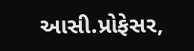આસી.પ્રોફેસર,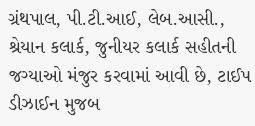ગ્રંથપાલ, પી.ટી.આઈ, લેબ.આસી., શ્રેયાન કલાર્ક, જુનીયર કલાર્ક સહીતની જગ્યાઓ મંજુર કરવામાં આવી છે, ટાઈપ ડીઝાઈન મુજબ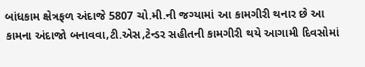બાંધકામ ક્ષેત્રફળ અંદાજે 5807 ચો.મી.ની જગ્યામાં આ કામગીરી થનાર છે આ કામના અંદાજો બનાવવા,ટી.એસ,ટેન્ડર સહીતની કામગીરી થયે આગામી દિવસોમાં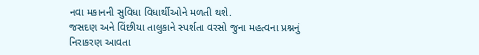નવા મકાનની સુવિધા વિધાર્થીઓને મળતી થશે.
જસદણ અને વિંછીયા તાલુકાને સ્પર્શતા વરસો જુના મહત્વના પ્રશ્નનું નિરાકરણ આવતા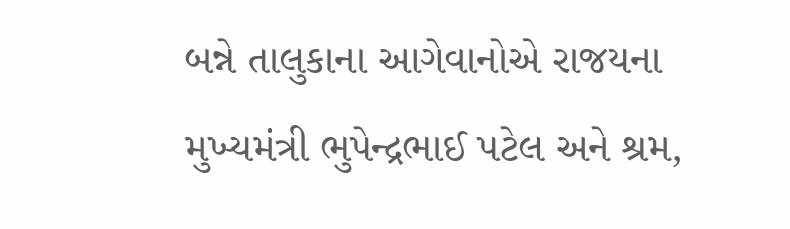બન્ને તાલુકાના આગેવાનોએ રાજયના મુખ્યમંત્રી ભુપેન્દ્રભાઈ પટેલ અને શ્રમ,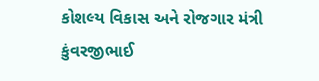કોશલ્ય વિકાસ અને રોજગાર મંત્રી કુંવરજીભાઈ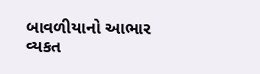બાવળીયાનો આભાર વ્યકત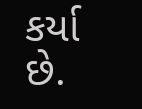કર્યા છે.